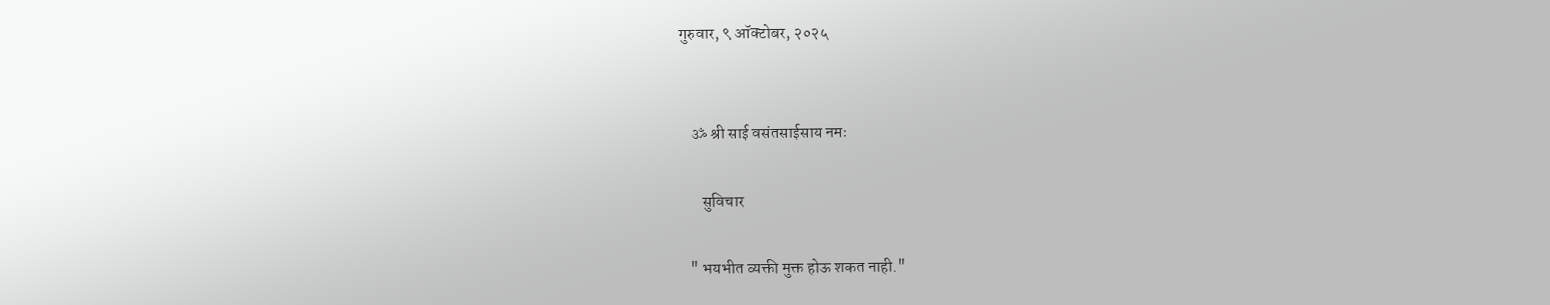गुरुवार, ९ ऑक्टोबर, २०२५


    ॐ श्री साई वसंतसाईसाय नमः

       सुविचार

   " भयभीत व्यक्ती मुक्त होऊ शकत नाही."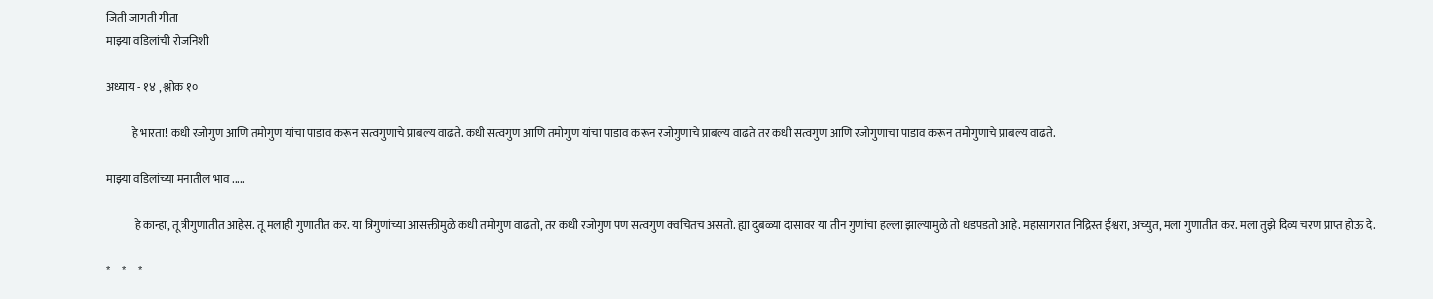जिती जागती गीता
माझ्या वडिलांची रोजनिशी

अध्याय - १४ , श्लोक १०

           हे भारता! कधी रजोगुण आणि तमोगुण यांचा पाडाव करून सत्वगुणाचे प्राबल्य वाढते. कधी सत्वगुण आणि तमोगुण यांचा पाडाव करून रजोगुणाचे प्राबल्य वाढते तर कधी सत्वगुण आणि रजोगुणाचा पाडाव करून तमोगुणाचे प्राबल्य वाढते.

माझ्या वडिलांच्या मनातील भाव .....

            हे कान्हा, तू त्रीगुणातीत आहेस. तू मलाही गुणातीत कर. या त्रिगुणांच्या आसक्तीमुळे कधी तमोगुण वाढतो, तर कधी रजोगुण पण सत्वगुण क्वचितच असतो. ह्या दुबळ्या दासावर या तीन गुणांचा हल्ला झाल्यामुळे तो धडपडतो आहे. महासागरात निद्रिस्त ईश्वरा, अच्युत, मला गुणातीत कर. मला तुझे दिव्य चरण प्राप्त होऊ दे.

*     *     *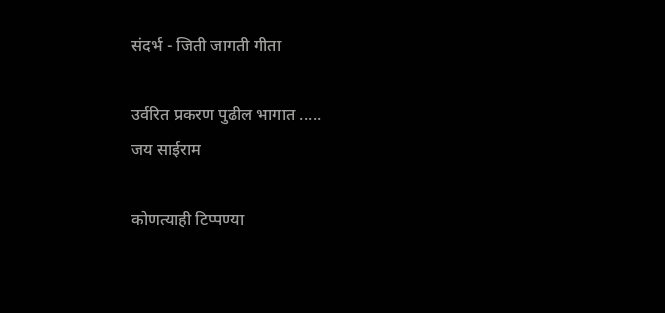संदर्भ - जिती जागती गीता

उर्वरित प्रकरण पुढील भागात .....
जय साईराम

कोणत्याही टिप्पण्‍या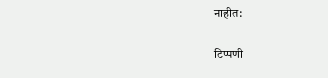नाहीत:

टिप्पणी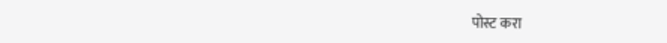पोस्ट करा